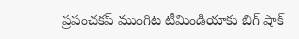ప్రపంచకప్ ముంగిట టీమిండియాకు బిగ్ షాక్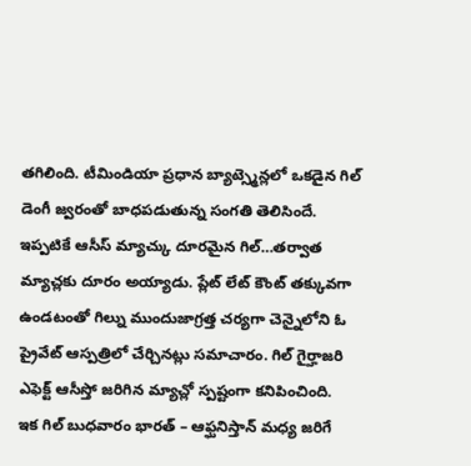తగిలింది. టీమిండియా ప్రధాన బ్యాట్స్మెన్లలో ఒకడైన గిల్ డెంగీ జ్వరంతో బాధపడుతున్న సంగతి తెలిసిందే. ఇప్పటికే ఆసీస్ మ్యాచ్కు దూరమైన గిల్…తర్వాత మ్యాచ్లకు దూరం అయ్యాడు. ప్లేట్ లేట్ కౌంట్ తక్కువగా ఉండటంతో గిల్ను ముందుజాగ్రత్త చర్యగా చెన్నైలోని ఓ ప్రైవేట్ ఆస్పత్రిలో చేర్చినట్లు సమాచారం. గిల్ గైర్హాజరి ఎఫెక్ట్ ఆసీస్తో జరిగిన మ్యాచ్లో స్పష్టంగా కనిపించింది.
ఇక గిల్ బుధవారం భారత్ – ఆఫ్ఘనిస్తాన్ మధ్య జరిగే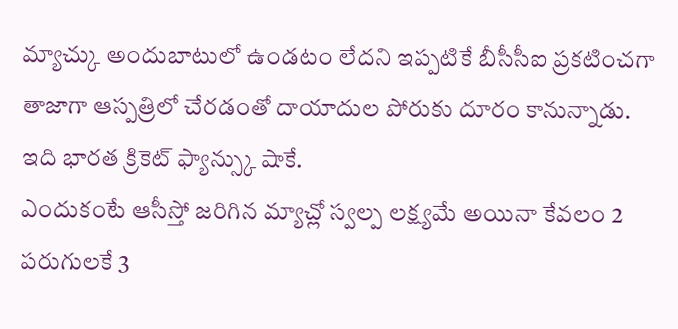మ్యాచ్కు అందుబాటులో ఉండటం లేదని ఇప్పటికే బీసీసీఐ ప్రకటించగా తాజాగా ఆస్పత్రిలో చేరడంతో దాయాదుల పోరుకు దూరం కానున్నాడు. ఇది భారత క్రికెట్ ఫ్యాన్స్కు షాకే.
ఎందుకంటే ఆసీస్తో జరిగిన మ్యాచ్లో స్వల్ప లక్ష్యమే అయినా కేవలం 2 పరుగులకే 3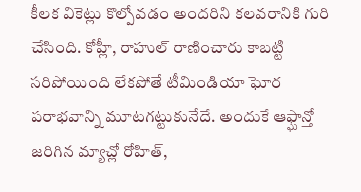కీలక వికెట్లు కొల్పోవడం అందరిని కలవరానికి గురి చేసింది. కోహ్లీ, రాహుల్ రాణించారు కాబట్టి సరిపోయింది లేకపోతే టీమిండియా ఘోర పరాభవాన్ని మూటగట్టుకునేదే. అందుకే ఆఫ్ఘాన్తో జరిగిన మ్యాచ్లో రోహిత్,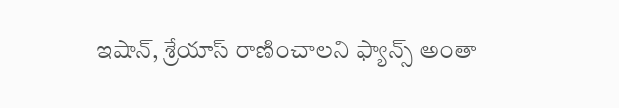ఇషాన్, శ్రేయాస్ రాణించాలని ఫ్యాన్స్ అంతా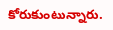కోరుకుంటున్నారు.